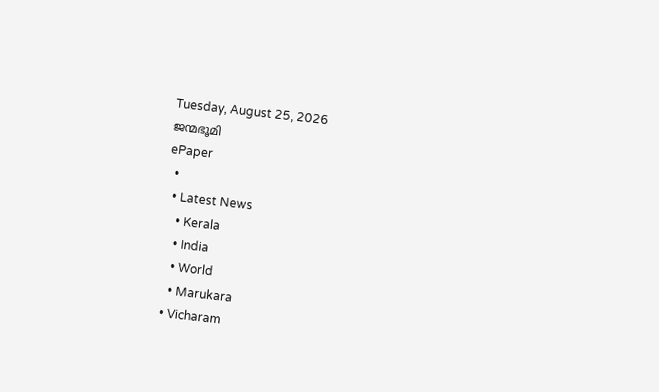Tuesday, August 25, 2026
ജന്മഭൂമി
ePaper
  •
  • Latest News
    • Kerala
    • India
    • World
    • Marukara
  • Vicharam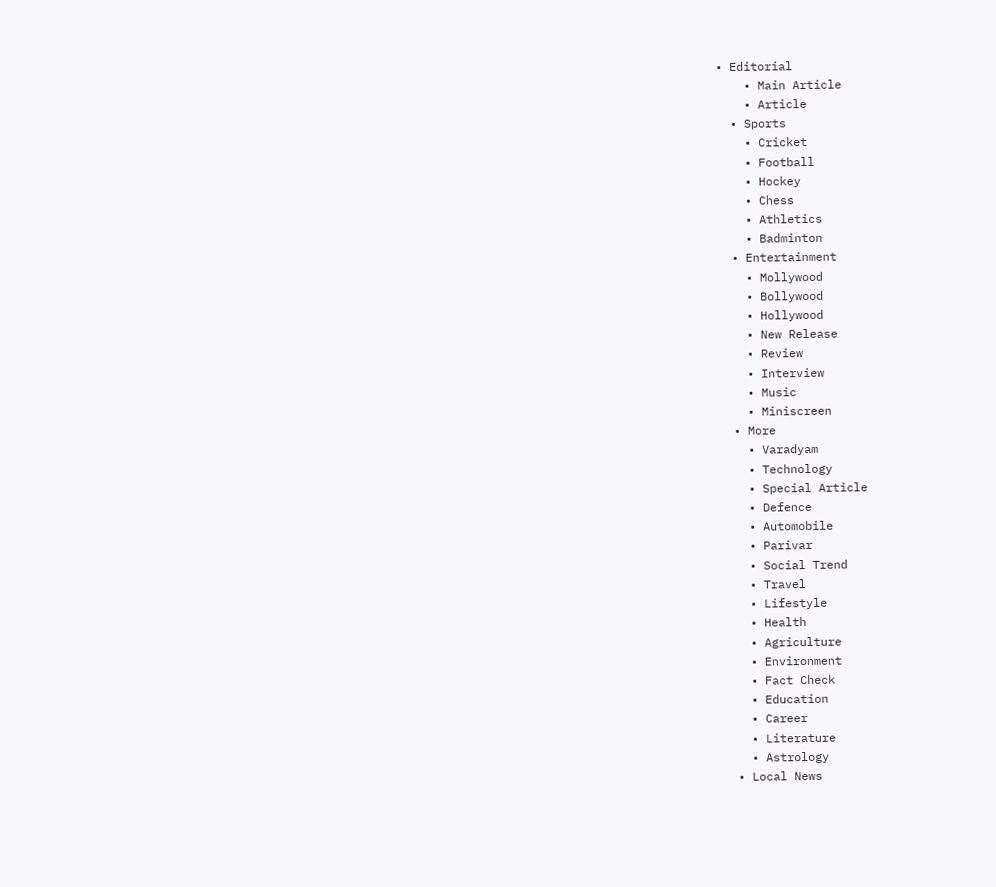• Editorial
    • Main Article
    • Article
  • Sports
    • Cricket
    • Football
    • Hockey
    • Chess
    • Athletics
    • Badminton
  • Entertainment
    • Mollywood
    • Bollywood
    • Hollywood
    • New Release
    • Review
    • Interview
    • Music
    • Miniscreen
  • More
    • Varadyam
    • Technology
    • Special Article
    • Defence
    • Automobile
    • Parivar
    • Social Trend
    • Travel
    • Lifestyle
    • Health
    • Agriculture
    • Environment
    • Fact Check
    • Education
    • Career
    • Literature
    • Astrology
  • Local News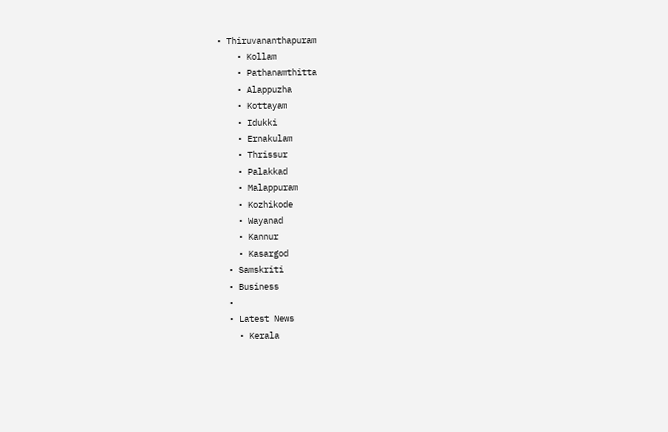• Thiruvananthapuram
    • Kollam
    • Pathanamthitta
    • Alappuzha
    • Kottayam
    • Idukki
    • Ernakulam
    • Thrissur
    • Palakkad
    • Malappuram
    • Kozhikode
    • Wayanad
    • Kannur
    • Kasargod
  • Samskriti
  • Business
  •
  • Latest News
    • Kerala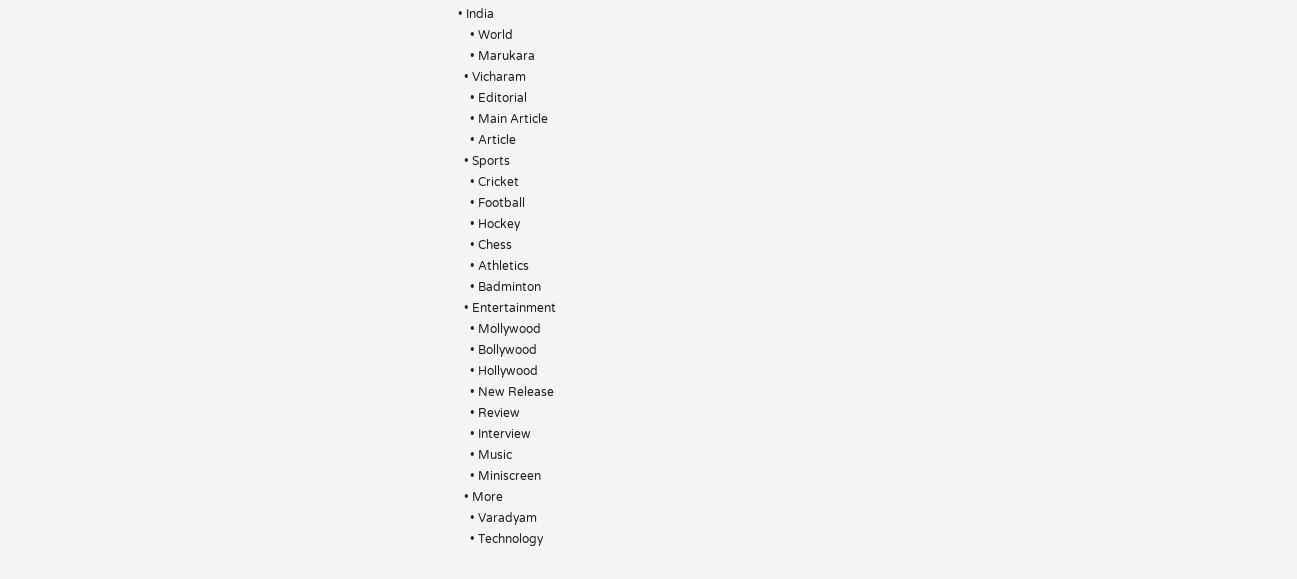• India
    • World
    • Marukara
  • Vicharam
    • Editorial
    • Main Article
    • Article
  • Sports
    • Cricket
    • Football
    • Hockey
    • Chess
    • Athletics
    • Badminton
  • Entertainment
    • Mollywood
    • Bollywood
    • Hollywood
    • New Release
    • Review
    • Interview
    • Music
    • Miniscreen
  • More
    • Varadyam
    • Technology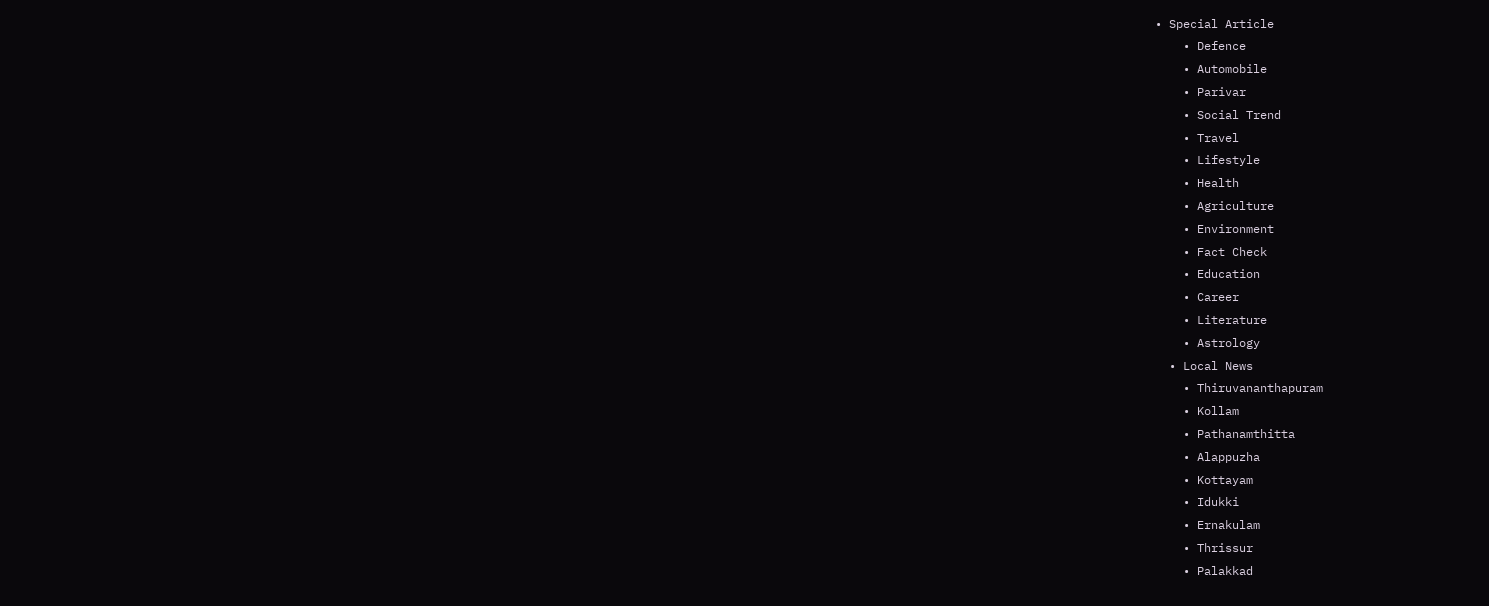• Special Article
    • Defence
    • Automobile
    • Parivar
    • Social Trend
    • Travel
    • Lifestyle
    • Health
    • Agriculture
    • Environment
    • Fact Check
    • Education
    • Career
    • Literature
    • Astrology
  • Local News
    • Thiruvananthapuram
    • Kollam
    • Pathanamthitta
    • Alappuzha
    • Kottayam
    • Idukki
    • Ernakulam
    • Thrissur
    • Palakkad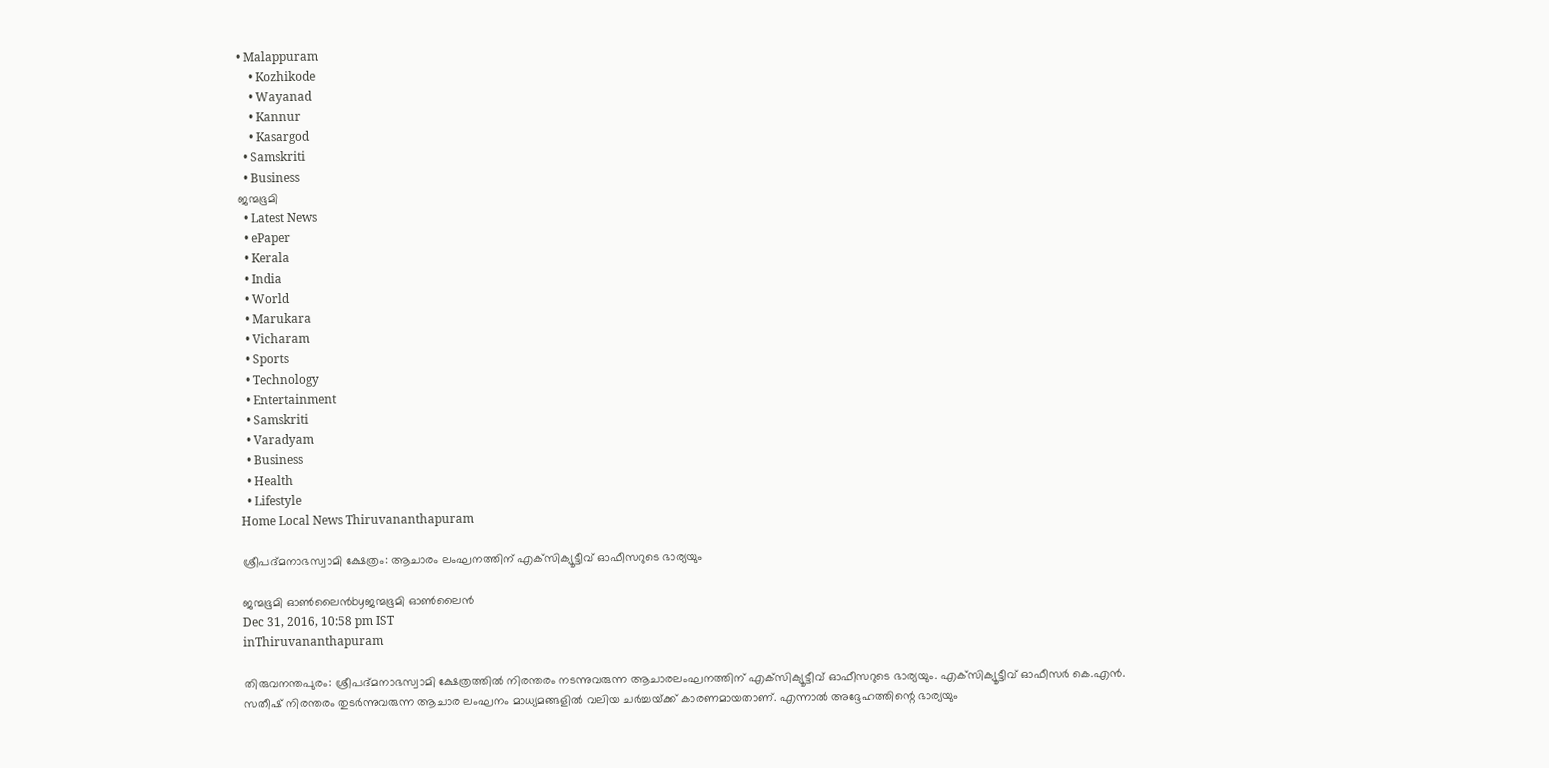• Malappuram
    • Kozhikode
    • Wayanad
    • Kannur
    • Kasargod
  • Samskriti
  • Business
ജന്മഭൂമി
  • Latest News
  • ePaper
  • Kerala
  • India
  • World
  • Marukara
  • Vicharam
  • Sports
  • Technology
  • Entertainment
  • Samskriti
  • Varadyam
  • Business
  • Health
  • Lifestyle
Home Local News Thiruvananthapuram

ശ്രീപദ്മനാഭസ്വാമി ക്ഷേത്രം: ആചാരം ലംഘനത്തിന് എക്‌സിക്യൂട്ടീവ് ഓഫീസറുടെ ഭാര്യയും

ജന്മഭൂമി ഓണ്‍ലൈന്‍byജന്മഭൂമി ഓണ്‍ലൈന്‍
Dec 31, 2016, 10:58 pm IST
inThiruvananthapuram

തിരുവനന്തപുരം: ശ്രീപദ്മനാഭസ്വാമി ക്ഷേത്രത്തില്‍ നിരന്തരം നടന്നുവരുന്ന ആചാരലംഘനത്തിന് എക്‌സിക്യൂട്ടീവ് ഓഫീസറുടെ ഭാര്യയും. എക്‌സിക്യൂട്ടീവ് ഓഫീസര്‍ കെ.എന്‍. സതീഷ് നിരന്തരം തുടര്‍ന്നുവരുന്ന ആചാര ലംഘനം മാധ്യമങ്ങളില്‍ വലിയ ചര്‍ച്ചയ്‌ക്ക് കാരണമായതാണ്. എന്നാല്‍ അദ്ദേഹത്തിന്റെ ഭാര്യയും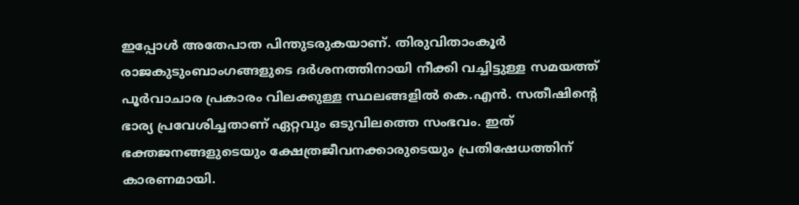ഇപ്പോള്‍ അതേപാത പിന്തുടരുകയാണ്. തിരുവിതാംകൂര്‍ രാജകുടുംബാംഗങ്ങളുടെ ദര്‍ശനത്തിനായി നീക്കി വച്ചിട്ടുള്ള സമയത്ത് പൂര്‍വാചാര പ്രകാരം വിലക്കുള്ള സ്ഥലങ്ങളില്‍ കെ.എന്‍. സതീഷിന്റെ ഭാര്യ പ്രവേശിച്ചതാണ് ഏറ്റവും ഒടുവിലത്തെ സംഭവം. ഇത് ഭക്തജനങ്ങളുടെയും ക്ഷേത്രജീവനക്കാരുടെയും പ്രതിഷേധത്തിന് കാരണമായി.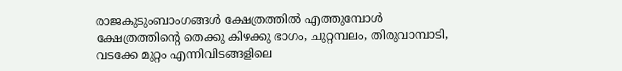രാജകുടുംബാംഗങ്ങള്‍ ക്ഷേത്രത്തില്‍ എത്തുമ്പോള്‍ ക്ഷേത്രത്തിന്റെ തെക്കു കിഴക്കു ഭാഗം, ചുറ്റമ്പലം, തിരുവാമ്പാടി, വടക്കേ മുറ്റം എന്നിവിടങ്ങളിലെ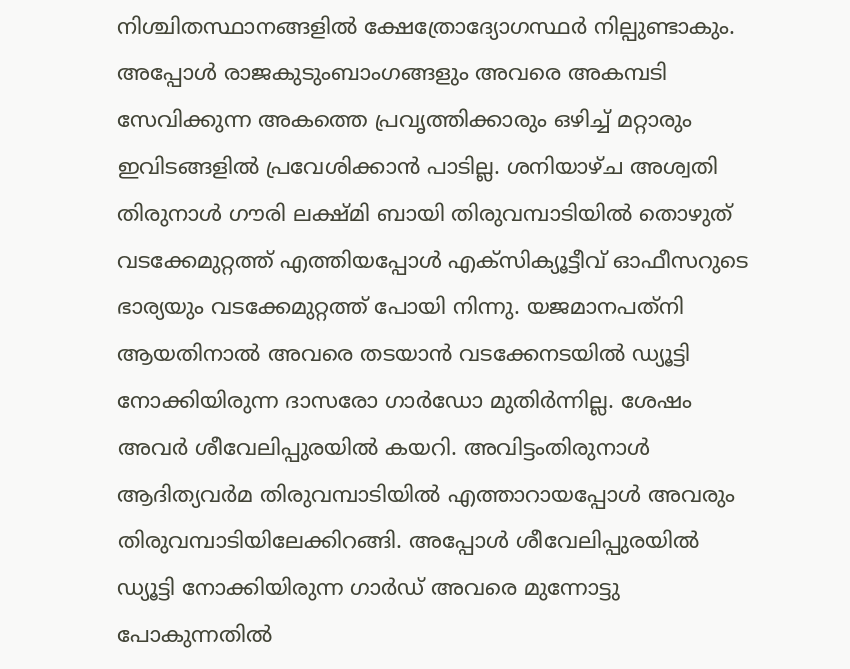നിശ്ചിതസ്ഥാനങ്ങളില്‍ ക്ഷേത്രോദ്യോഗസ്ഥര്‍ നില്പുണ്ടാകും. അപ്പോള്‍ രാജകുടുംബാംഗങ്ങളും അവരെ അകമ്പടി സേവിക്കുന്ന അകത്തെ പ്രവൃത്തിക്കാരും ഒഴിച്ച് മറ്റാരും ഇവിടങ്ങളില്‍ പ്രവേശിക്കാന്‍ പാടില്ല. ശനിയാഴ്ച അശ്വതി തിരുനാള്‍ ഗൗരി ലക്ഷ്മി ബായി തിരുവമ്പാടിയില്‍ തൊഴുത് വടക്കേമുറ്റത്ത് എത്തിയപ്പോള്‍ എക്‌സിക്യൂട്ടീവ് ഓഫീസറുടെ ഭാര്യയും വടക്കേമുറ്റത്ത് പോയി നിന്നു. യജമാനപത്‌നി ആയതിനാല്‍ അവരെ തടയാന്‍ വടക്കേനടയില്‍ ഡ്യൂട്ടി നോക്കിയിരുന്ന ദാസരോ ഗാര്‍ഡോ മുതിര്‍ന്നില്ല. ശേഷം അവര്‍ ശീവേലിപ്പുരയില്‍ കയറി. അവിട്ടംതിരുനാള്‍ ആദിത്യവര്‍മ തിരുവമ്പാടിയില്‍ എത്താറായപ്പോള്‍ അവരും തിരുവമ്പാടിയിലേക്കിറങ്ങി. അപ്പോള്‍ ശീവേലിപ്പുരയില്‍ ഡ്യൂട്ടി നോക്കിയിരുന്ന ഗാര്‍ഡ് അവരെ മുന്നോട്ടു പോകുന്നതില്‍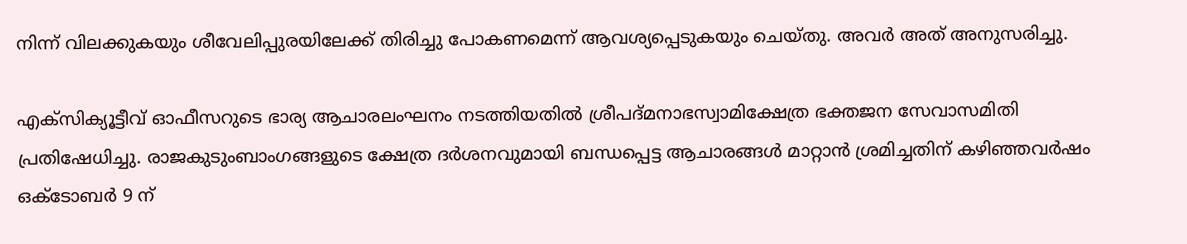നിന്ന് വിലക്കുകയും ശീവേലിപ്പുരയിലേക്ക് തിരിച്ചു പോകണമെന്ന് ആവശ്യപ്പെടുകയും ചെയ്തു. അവര്‍ അത് അനുസരിച്ചു.

എക്‌സിക്യൂട്ടീവ് ഓഫീസറുടെ ഭാര്യ ആചാരലംഘനം നടത്തിയതില്‍ ശ്രീപദ്മനാഭസ്വാമിക്ഷേത്ര ഭക്തജന സേവാസമിതി പ്രതിഷേധിച്ചു. രാജകുടുംബാംഗങ്ങളുടെ ക്ഷേത്ര ദര്‍ശനവുമായി ബന്ധപ്പെട്ട ആചാരങ്ങള്‍ മാറ്റാന്‍ ശ്രമിച്ചതിന് കഴിഞ്ഞവര്‍ഷം ഒക്ടോബര്‍ 9 ന്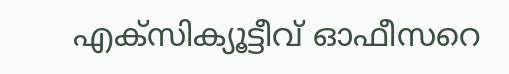എക്‌സിക്യൂട്ടീവ് ഓഫീസറെ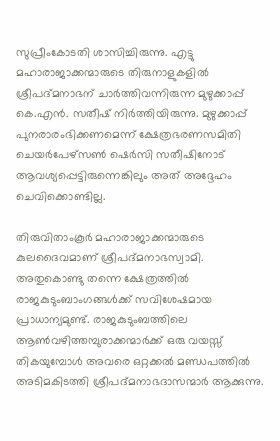സുപ്രീംകോടതി ശാസിച്ചിരുന്നു. എട്ടു മഹാരാജാക്കന്മാരുടെ തിരുനാളുകളില്‍ ശ്രീപദ്മനാഭന് ചാര്‍ത്തിവന്നിരുന്ന മുഴുക്കാപ്പ് കെ.എന്‍. സതീഷ് നിര്‍ത്തിയിരുന്നു. മുഴുക്കാപ്പ് പുനരാരംഭിക്കണമെന്ന് ക്ഷേത്രഭരണസമിതി ചെയര്‍പേഴ്സണ്‍ ഷെര്‍സി സതീഷിനോട് ആവശ്യപ്പെട്ടിരുന്നെങ്കിലും അത് അദ്ദേഹം ചെവിക്കൊണ്ടില്ല.

തിരുവിതാംകൂര്‍ മഹാരാജാക്കന്മാരുടെ കുലദൈവമാണ് ശ്രീപദ്മനാഭസ്വാമി. അതുകൊണ്ടു തന്നെ ക്ഷേത്രത്തില്‍ രാജകുടുംബാംഗങ്ങള്‍ക്ക് സവിശേഷമായ പ്രാധാന്യമുണ്ട്. രാജകുടുംബത്തിലെ ആണ്‍വഴിത്തമ്പുരാക്കന്മാര്‍ക്ക് ഒരു വയസ്സ് തികയുമ്പോള്‍ അവരെ ഒറ്റക്കല്‍ മണ്ഡപത്തില്‍ അടിമകിടത്തി ശ്രീപദ്മനാഭദാസന്മാര്‍ ആക്കുന്നു.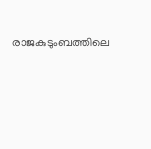രാജകുടുംബത്തിലെ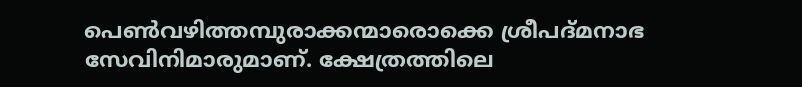പെണ്‍വഴിത്തമ്പുരാക്കന്മാരൊക്കെ ശ്രീപദ്മനാഭ സേവിനിമാരുമാണ്. ക്ഷേത്രത്തിലെ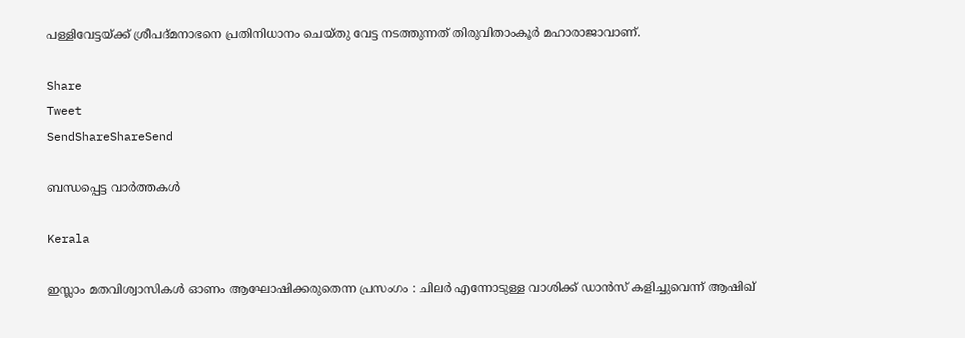പള്ളിവേട്ടയ്‌ക്ക് ശ്രീപദ്മനാഭനെ പ്രതിനിധാനം ചെയ്തു വേട്ട നടത്തുന്നത് തിരുവിതാംകൂര്‍ മഹാരാജാവാണ്.

Share
Tweet
SendShareShareSend

ബന്ധപ്പെട്ട വാര്‍ത്തകള്‍

Kerala

ഇസ്ലാം മതവിശ്വാസികള്‍ ഓണം ആഘോഷിക്കരുതെന്ന പ്രസംഗം : ചിലർ എന്നോടുള്ള വാശിക്ക് ഡാൻസ് കളിച്ചുവെന്ന് ആഷിഖ്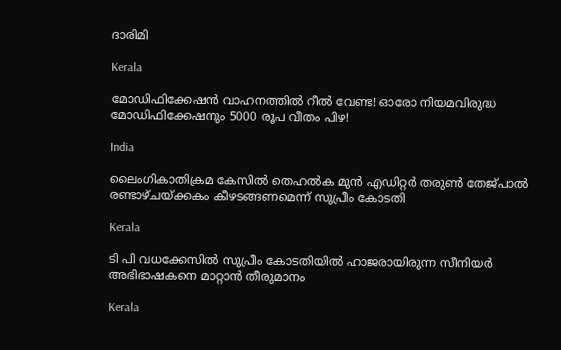ദാരിമി

Kerala

മോഡിഫിക്കേഷന്‍ വാഹനത്തില്‍ റീല്‍ വേണ്ട! ഓരോ നിയമവിരുദ്ധ മോഡിഫിക്കേഷനും 5000 രൂപ വീതം പിഴ!

India

ലൈംഗികാതിക്രമ കേസിൽ‌ തെഹൽക മുൻ എഡിറ്റർ തരുൺ തേജ്പാൽ രണ്ടാഴ്ചയ്‌ക്കകം കീഴടങ്ങണമെന്ന് സുപ്രീം കോടതി

Kerala

ടി പി വധക്കേസില്‍ സുപ്രീം കോടതിയില്‍ ഹാജരായിരുന്ന സീനിയർ അഭിഭാഷകനെ മാറ്റാൻ തീരുമാനം

Kerala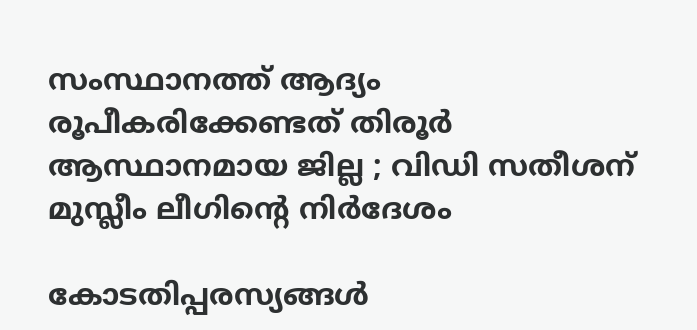സംസ്ഥാനത്ത് ആദ്യം രൂപീകരിക്കേണ്ടത് തിരൂർ ആസ്ഥാനമായ ജില്ല ; വിഡി സതീശന് മുസ്ലീം ലീഗിന്റെ നിർദേശം

കോടതിപ്പരസ്യങ്ങള്‍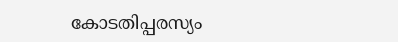കോടതിപ്പരസ്യം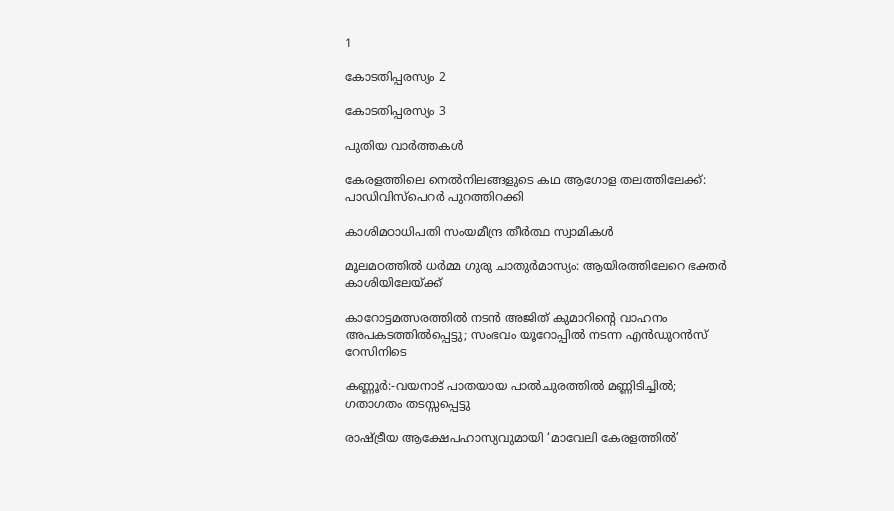1

കോടതിപ്പരസ്യം 2

കോടതിപ്പരസ്യം 3

പുതിയ വാര്‍ത്തകള്‍

കേരളത്തിലെ നെല്‍നിലങ്ങളുടെ കഥ ആഗോള തലത്തിലേക്ക്: പാഡിവിസ്‌പെറര്‍ പുറത്തിറക്കി

കാശിമഠാധിപതി സംയമീന്ദ്ര തീര്‍ത്ഥ സ്വാമികള്‍

മൂലമഠത്തില്‍ ധര്‍മ്മ ഗുരു ചാതുര്‍മാസ്യം: ആയിരത്തിലേറെ ഭക്തര്‍ കാശിയിലേയ്‌ക്ക്

കാറോട്ടമത്സരത്തില്‍ നടന്‍ അജിത് കുമാറിന്റെ വാഹനം അപകടത്തില്‍പ്പെട്ടു; സംഭവം യൂറോപ്പില്‍ നടന്ന എന്‍ഡുറന്‍സ് റേസിനിടെ

കണ്ണൂർ:-വയനാട് പാതയായ പാല്‍ചുരത്തില്‍ മണ്ണിടിച്ചില്‍; ഗതാഗതം തടസ്സപ്പെട്ടു

രാഷ്‌ട്രീയ ആക്ഷേപഹാസ്യവുമായി ‘മാവേലി കേരളത്തില്‍’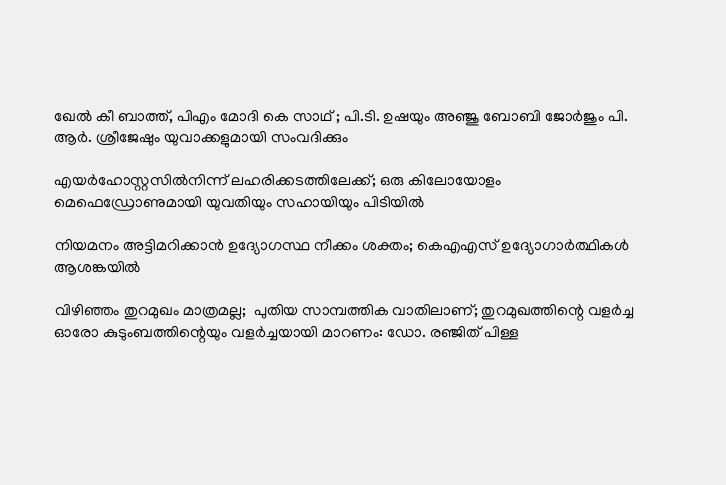ഖേല്‍ കീ ബാത്ത്, പിഎം മോദി കെ സാഥ് ; പി.ടി. ഉഷയും അഞ്ജു ബോബി ജോര്‍ജും പി. ആര്‍. ശ്രീജേഷും യുവാക്കളുമായി സംവദിക്കും

എയർഹോസ്റ്റസിൽനിന്ന് ലഹരിക്കടത്തിലേക്ക്; ഒരു കിലോയോളം മെഫെഡ്രോണുമായി യുവതിയും സഹായിയും പിടിയിൽ

നിയമനം അട്ടിമറിക്കാന്‍ ഉദ്യോഗസ്ഥ നീക്കം ശക്തം; കെഎഎസ് ഉദ്യോഗാര്‍ത്ഥികള്‍ ആശങ്കയില്‍

വിഴിഞ്ഞം തുറമുഖം മാത്രമല്ല;  പുതിയ സാമ്പത്തിക വാതിലാണ്; തുറമുഖത്തിന്റെ വളർച്ച ഓരോ കുടുംബത്തിന്റെയും വളർച്ചയായി മാറണം: ഡോ. രഞ്ജിത് പിള്ള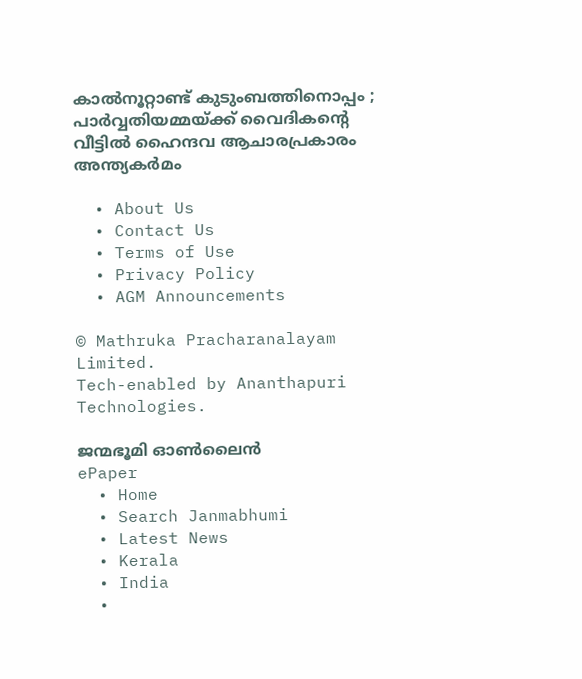കാൽനൂറ്റാണ്ട് കുടുംബത്തിനൊപ്പം ; പാർവ്വതിയമ്മയ്‌ക്ക് വൈദികന്റെ വീട്ടിൽ ഹൈന്ദവ ആചാരപ്രകാരം അന്ത്യകർമം

  • About Us
  • Contact Us
  • Terms of Use
  • Privacy Policy
  • AGM Announcements

© Mathruka Pracharanalayam Limited.
Tech-enabled by Ananthapuri Technologies.

ജന്മഭൂമി ഓണ്‍ലൈന്‍
ePaper
  • Home
  • Search Janmabhumi
  • Latest News
  • Kerala
  • India
  •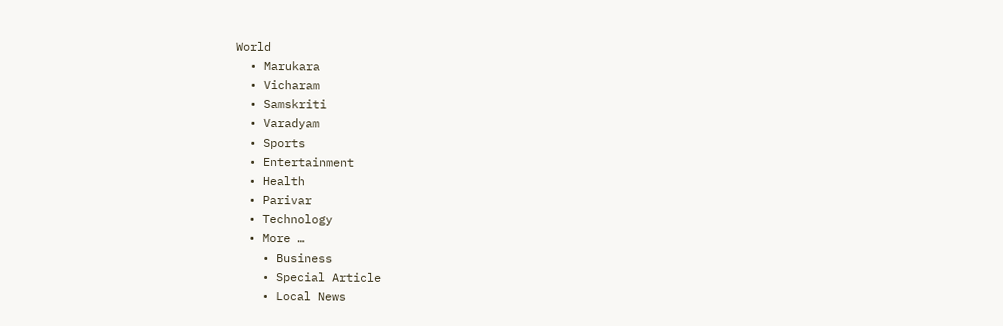World
  • Marukara
  • Vicharam
  • Samskriti
  • Varadyam
  • Sports
  • Entertainment
  • Health
  • Parivar
  • Technology
  • More …
    • Business
    • Special Article
    • Local News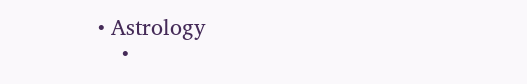• Astrology
    •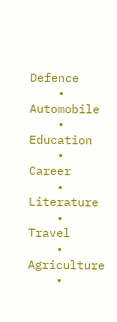Defence
    • Automobile
    • Education
    • Career
    • Literature
    • Travel
    • Agriculture
    •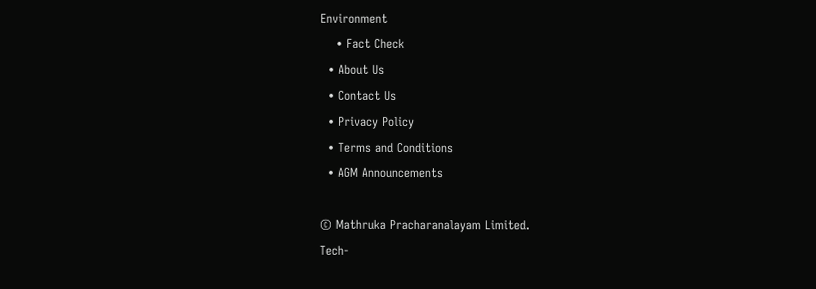Environment
    • Fact Check
  • About Us
  • Contact Us
  • Privacy Policy
  • Terms and Conditions
  • AGM Announcements

© Mathruka Pracharanalayam Limited.
Tech-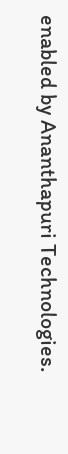enabled by Ananthapuri Technologies.